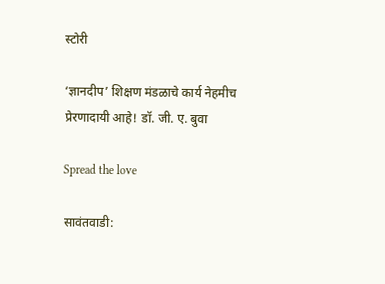स्टोरी

‘ज्ञानदीप’ शिक्षण मंडळाचे कार्य नेहमीच प्रेरणादायी आहे! डॉ. जी. ए. बुवा

Spread the love

सावंतवाडी: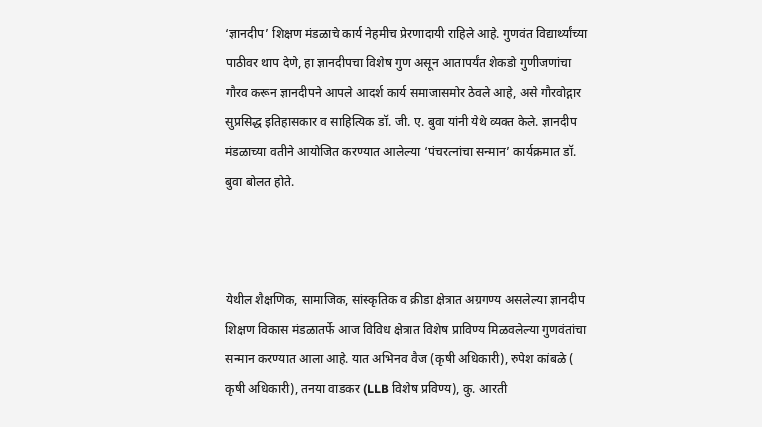‘ज्ञानदीप’ शिक्षण मंडळाचे कार्य नेहमीच प्रेरणादायी राहिले आहे. गुणवंत विद्यार्थ्यांच्या पाठीवर थाप देणे, हा ज्ञानदीपचा विशेष गुण असून आतापर्यंत शेकडो गुणीजणांचा गौरव करून ज्ञानदीपने आपले आदर्श कार्य समाजासमोर ठेवले आहे, असे गौरवोद्गार सुप्रसिद्ध इतिहासकार व साहित्यिक डॉ. जी. ए. बुवा यांनी येथे व्यक्त केले. ज्ञानदीप मंडळाच्या वतीने आयोजित करण्यात आलेल्या ‘पंचरत्नांचा सन्मान’ कार्यक्रमात डॉ. बुवा बोलत होते.



येथील शैक्षणिक, सामाजिक, सांस्कृतिक व क्रीडा क्षेत्रात अग्रगण्य असलेल्या ज्ञानदीप शिक्षण विकास मंडळातर्फे आज विविध क्षेत्रात विशेष प्राविण्य मिळवलेल्या गुणवंतांचा सन्मान करण्यात आला आहे. यात अभिनव वैज (कृषी अधिकारी), रुपेश कांबळे ( कृषी अधिकारी), तनया वाडकर (LLB विशेष प्रविण्य), कु. आरती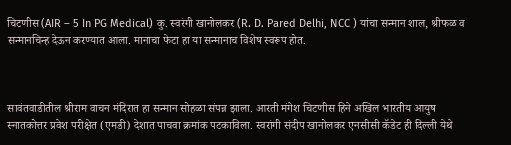चिटणीस (AIR – 5 In PG Medical) कु. स्वरंगी खानोलकर (R. D. Pared Delhi, NCC ) यांचा सन्मान शाल, श्रीफळ व सन्मानचिन्ह देऊन करण्यात आला. मानाचा फेटा हा या सन्मानाच विशेष स्वरूप होत.



सावंतवाडीतील श्रीराम वाचन मंदिरात हा सन्मान सोहळा संपन्न झाला. आरती मंगेश चिटणीस हिने अखिल भारतीय आयुष स्नातकोत्तर प्रवेश परीक्षेत (एमडी) देशात पाचवा क्रमांक पटकाविला. स्वरांगी संदीप खानोलकर एनसीसी कॅडेट ही दिल्ली येथे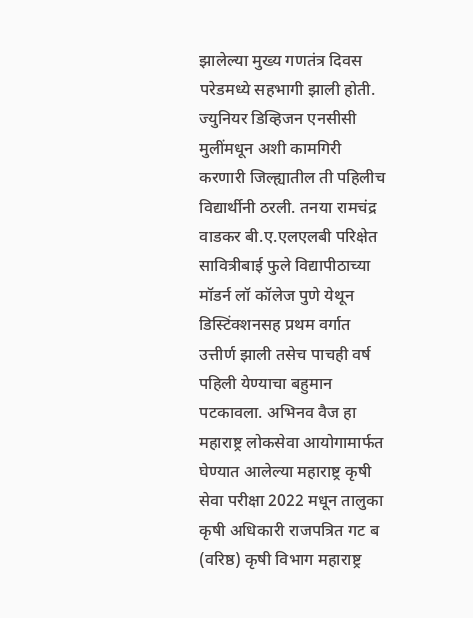झालेल्या मुख्य गणतंत्र दिवस परेडमध्ये सहभागी झाली होती. ज्युनियर डिव्हिजन एनसीसी मुलींमधून अशी कामगिरी करणारी जिल्ह्यातील ती पहिलीच विद्यार्थीनी ठरली. तनया रामचंद्र वाडकर बी.ए.एलएलबी परिक्षेत सावित्रीबाई फुले विद्यापीठाच्या मॉडर्न लॉ कॉलेज पुणे येथून डिस्टिंक्शनसह प्रथम वर्गात उत्तीर्ण झाली तसेच पाचही वर्ष पहिली येण्याचा बहुमान पटकावला. अभिनव वैज हा महाराष्ट्र लोकसेवा आयोगामार्फत घेण्यात आलेल्या महाराष्ट्र कृषी सेवा परीक्षा 2022 मधून तालुका कृषी अधिकारी राजपत्रित गट ब (वरिष्ठ) कृषी विभाग महाराष्ट्र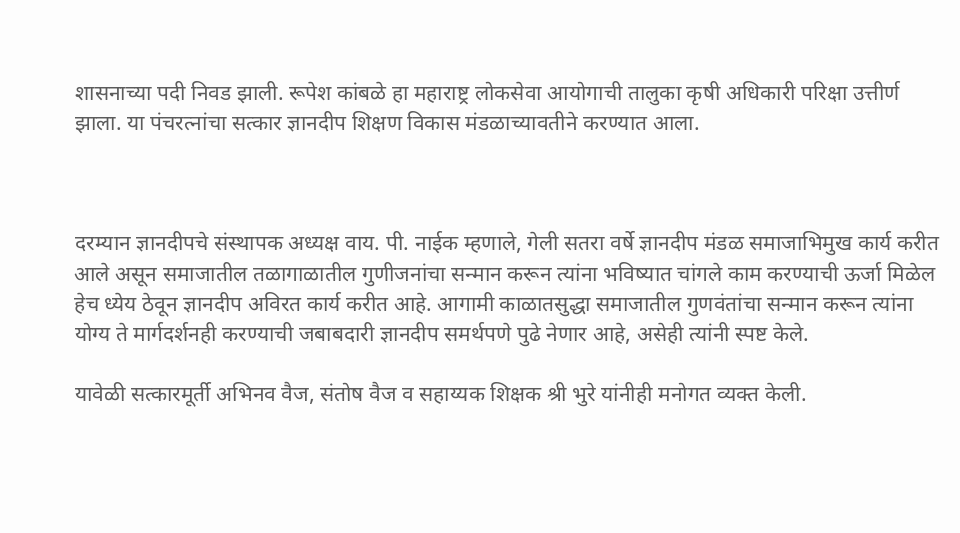शासनाच्या पदी निवड झाली. रूपेश कांबळे हा महाराष्ट्र लोकसेवा आयोगाची तालुका कृषी अधिकारी परिक्षा उत्तीर्ण झाला. या पंचरत्नांचा सत्कार ज्ञानदीप शिक्षण विकास मंडळाच्यावतीने करण्यात आला.



दरम्यान ज्ञानदीपचे संस्थापक अध्यक्ष वाय. पी. नाईक म्हणाले, गेली सतरा वर्षे ज्ञानदीप मंडळ समाजाभिमुख कार्य करीत आले असून समाजातील तळागाळातील गुणीजनांचा सन्मान करून त्यांना भविष्यात चांगले काम करण्याची ऊर्जा मिळेल हेच ध्येय ठेवून ज्ञानदीप अविरत कार्य करीत आहे. आगामी काळातसुद्धा समाजातील गुणवंतांचा सन्मान करून त्यांना योग्य ते मार्गदर्शनही करण्याची जबाबदारी ज्ञानदीप समर्थपणे पुढे नेणार आहे, असेही त्यांनी स्पष्ट केले.

यावेळी सत्कारमूर्ती अभिनव वैज, संतोष वैज व सहाय्यक शिक्षक श्री भुरे यांनीही मनोगत व्यक्त केली.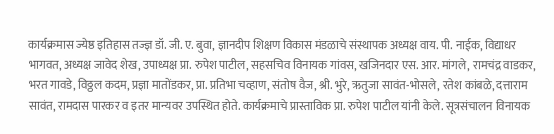कार्यक्रमास ज्येष्ठ इतिहास तज्ज्ञ डॉ. जी. ए. बुवा, ज्ञानदीप शिक्षण विकास मंडळाचे संस्थापक अध्यक्ष वाय. पी. नाईक, विद्याधर भागवत, अध्यक्ष जावेद शेख, उपाध्यक्ष प्रा. रुपेश पाटील, सहसचिव विनायक गांवस, खजिनदार एस. आर. मांगले, रामचंद्र वाडकर, भरत गावडे, विठ्ठल कदम, प्रज्ञा मातोंडकर, प्रा. प्रतिभा चव्हाण, संतोष वैज, श्री. भुरे, ऋतुजा सावंत-भोसले, रतेश कांबळे, दत्ताराम सावंत, रामदास पारकर व इतर मान्यवर उपस्थित होते. कार्यक्रमाचे प्रास्ताविक प्रा. रुपेश पाटील यांनी केले. सूत्रसंचालन विनायक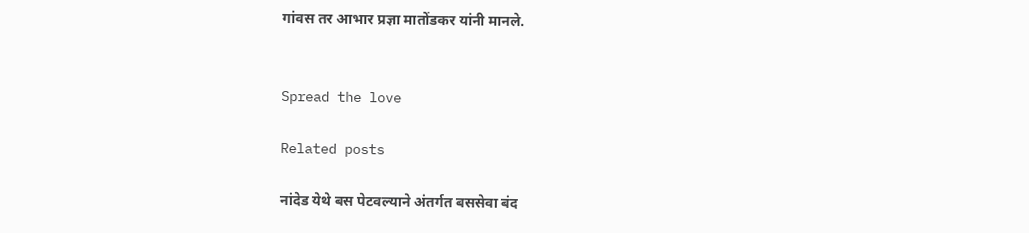गांवस तर आभार प्रज्ञा मातोंडकर यांनी मानले.


Spread the love

Related posts

नांदेड येथे बस पेटवल्‍याने अंतर्गत बससेवा बंद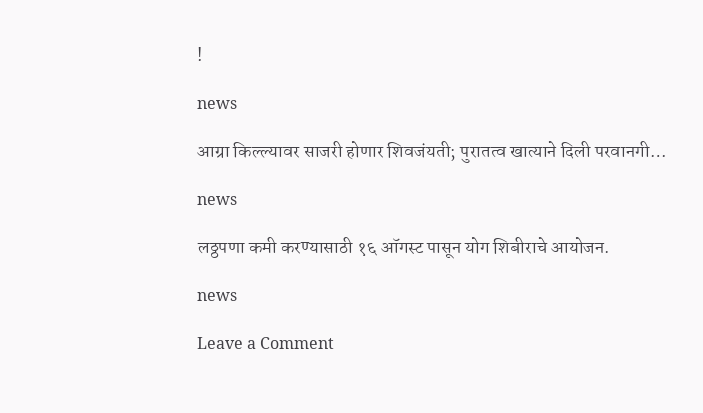!

news

आग्रा किल्ल्यावर साजरी होणार शिवजंयती; पुरातत्व खात्याने दिली परवानगी…

news

लठ्ठपणा कमी करण्यासाठी १६ ऑगस्ट पासून योग शिबीराचे आयोजन.

news

Leave a Comment